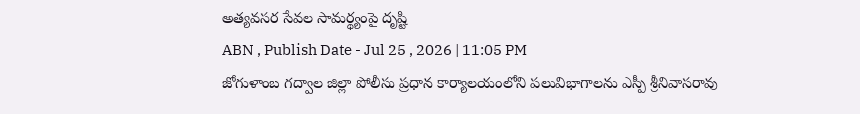అత్యవసర సేవల సామర్థ్యంపై దృష్టి
ABN , Publish Date - Jul 25 , 2026 | 11:05 PM
జోగుళాంబ గద్వాల జిల్లా పోలీసు ప్రధాన కార్యాలయంలోని పలువిభాగాలను ఎస్పీ శ్రీనివాసరావు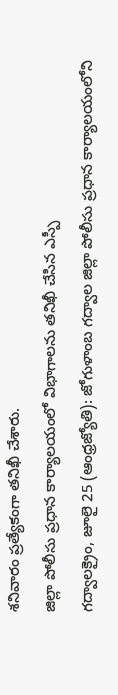శనివారం ప్రత్యేకంగా తనిఖీ చేశారు.
జిల్లా పోలీసు ప్రధాన కార్యాలయంలో విభాగాలను తనిఖీ చేసిన ఎస్పీ
గద్వాలక్రైం, జూలై 25 (ఆంధ్రజ్యోతి): జోగుళాంబ గద్వాల జిల్లా పోలీసు ప్రధాన కార్యాలయంలోని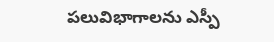పలువిభాగాలను ఎస్పీ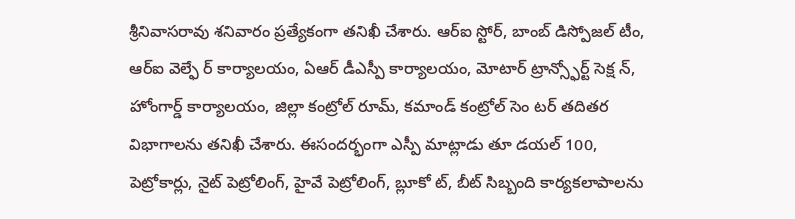శ్రీనివాసరావు శనివారం ప్రత్యేకంగా తనిఖీ చేశారు. ఆర్ఐ స్టోర్, బాంబ్ డిస్పోజల్ టీం, ఆర్ఐ వెల్ఫే ర్ కార్యాలయం, ఏఆర్ డీఎస్పీ కార్యాలయం, మోటార్ ట్రాన్స్ఫోర్ట్ సెక్ష న్, హోంగార్డ్ కార్యాలయం, జిల్లా కంట్రోల్ రూమ్, కమాండ్ కంట్రోల్ సెం టర్ తదితర విభాగాలను తనిఖీ చేశారు. ఈసందర్భంగా ఎస్పీ మాట్లాడు తూ డయల్ 100, పెట్రోకార్లు, నైట్ పెట్రోలింగ్, హైవే పెట్రోలింగ్, బ్లూకో ట్, బీట్ సిబ్బంది కార్యకలాపాలను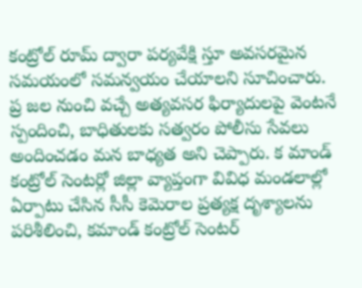కంట్రోల్ రూమ్ ద్వారా పర్యవేక్షి స్తూ అవసరమైన సమయంలో సమన్వయం చేయాలని సూచించారు. ప్ర జల నుంచి వచ్చే అత్యవసర ఫిర్యాదులపై వెంటనే స్పందించి, బాధితులకు సత్వరం పోలీసు సేవలు అందించడం మన బాధ్యత అని చెప్పారు. క మాండ్ కంట్రోల్ సెంటర్లో జిల్లా వ్యాప్తంగా వివిధ మండలాల్లో ఏర్పాటు చేసిన సీసీ కెమెరాల ప్రత్యక్ష దృశ్యాలను పరిశీలించి, కమాండ్ కంట్రోల్ సెంటర్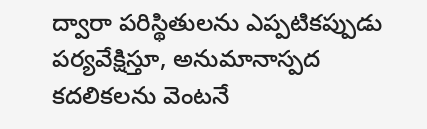ద్వారా పరిస్థితులను ఎప్పటికప్పుడు పర్యవేక్షిస్తూ, అనుమానాస్పద కదలికలను వెంటనే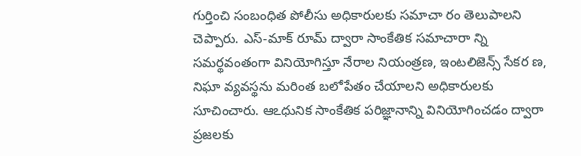గుర్తించి సంబంధిత పోలీసు అధికారులకు సమాచా రం తెలుపాలని చెప్పారు. ఎస్-మాక్ రూమ్ ద్వారా సాంకేతిక సమాచారా న్ని సమర్థవంతంగా వినియోగిస్తూ నేరాల నియంత్రణ, ఇంటలిజెన్స్ సేకర ణ, నిఘా వ్యవస్థను మరింత బలోపేతం చేయాలని అధికారులకు సూచించారు. ఆఽధునిక సాంకేతిక పరిజ్ఞానాన్ని వినియోగించడం ద్వారా ప్రజలకు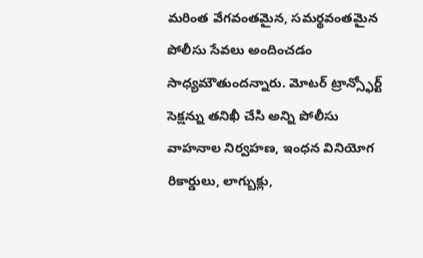మరింత వేగవంతమైన, సమర్థవంతమైన పోలీసు సేవలు అందించడం సాధ్యమౌతుందన్నారు. మోటర్ ట్రాన్స్ఫోర్ట్ సెక్షన్ను తనిఖీ చేసి అన్ని పోలీసు వాహనాల నిర్వహణ, ఇంధన వినియోగ రికార్డులు, లాగ్బుక్లు,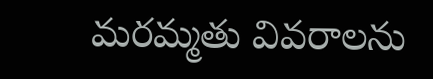మరమ్మతు వివరాలను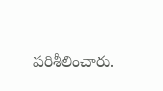పరిశీలించారు.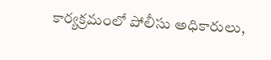కార్యక్రమంలో పోలీసు అధికారులు,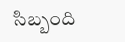సిబ్బంది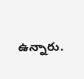ఉన్నారు.